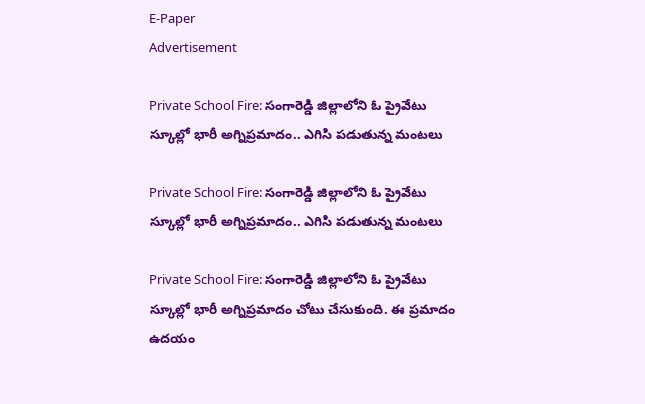E-Paper
Advertisement

Private School Fire: సంగారెడ్డి జిల్లాలోని ఓ ప్రైవేటు స్కూల్లో భారీ అగ్నిప్రమాదం.. ఎగిసి పడుతున్న మంటలు

Private School Fire: సంగారెడ్డి జిల్లాలోని ఓ ప్రైవేటు స్కూల్లో భారీ అగ్నిప్రమాదం.. ఎగిసి పడుతున్న మంటలు

Private School Fire: సంగారెడ్డి జిల్లాలోని ఓ ప్రైవేటు స్కూల్లో భారీ అగ్నిప్రమాదం చోటు చేసుకుంది. ఈ ప్రమాదం ఉదయం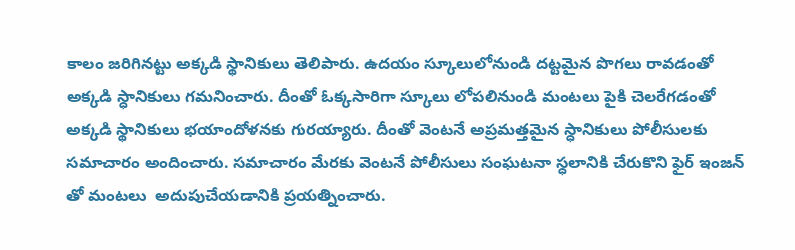కాలం జరిగినట్టు అక్కడి స్థానికులు తెలిపారు. ఉదయం స్కూలులోనుండి దట్టమైన పొగలు రావడంతో అక్కడి స్ధానికులు గమనించారు. దీంతో ఓక్కసారిగా స్కూలు లోపలినుండి మంటలు పైకి చెలరేగడంతో అక్కడి స్థానికులు భయాందోళనకు గురయ్యారు. దీంతో వెంటనే అప్రమత్తమైన స్ధానికులు పోలీసులకు సమాచారం అందించారు. సమాచారం మేరకు వెంటనే పోలీసులు సంఘటనా స్ధలానికి చేరుకొని ఫైర్ ఇంజన్ తో మంటలు  అదుపుచేయడానికి ప్రయత్నించారు.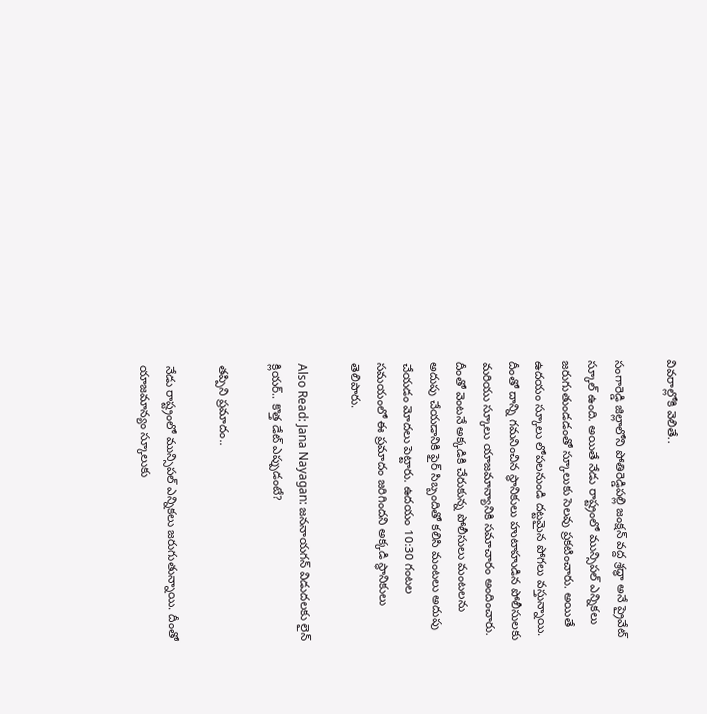వివరాల్లోకి వెలితే..

సంగారెడ్డి జిల్లాలోని పోతిరెడ్డిపల్లి జంక్షన్‌ వద్ద శ్రద్ధా అనే ప్రైవేట్ స్కూల్‌ ఉంది. అయితే నేడు రాష్ట్రంలో మున్సిపల్ ఎన్నికలు జరుగుతుండడంతో స్కూలుకు సెలవు ప్రకటించారు. అయితే ఉదయం స్కూలు లోపలనుండి దట్టమైన పోగలు వస్తున్నాయి. దీంతో దాన్ని గమనించిన స్థానికులు హుటాహుడిన పోలీసులకు మరియు స్కూలు యాజమాన్యానికి సమాచారం అందించారు. దీంతో వెంటనే అక్కడికి చేరుకున్న పోలీసులు మంటలను అదుపు చేయడానికి ఫైర్ సిబ్బందితో కలిసి మంటలు అదుపు చేయడం మోదలు పెట్టారు. ఉదయం 10:30 గంటల సమయంలో ఈ ప్రమాదం జరిగిందని అక్కడి స్ధానికులు తెలిపారు.

Also Read: Jana Nayagan: జననాయగన్ విడుదలకు లైన్ క్లియర్.. కొత్త డేట్ ఎప్పుడంటే?

తప్పిని ప్రమాదం..

నేడు రాష్ట్రంలో మున్సిపల్ ఎన్నికలు జరుగుతున్నాయి. దీంతో యాజమాన్యం స్కూలుకు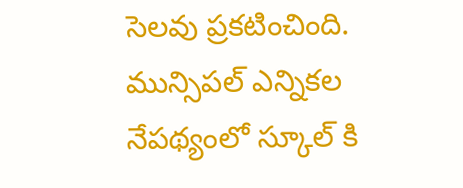సెలవు ప్రకటించింది. మున్సిపల్ ఎన్నికల నేపథ్యంలో స్కూల్ కి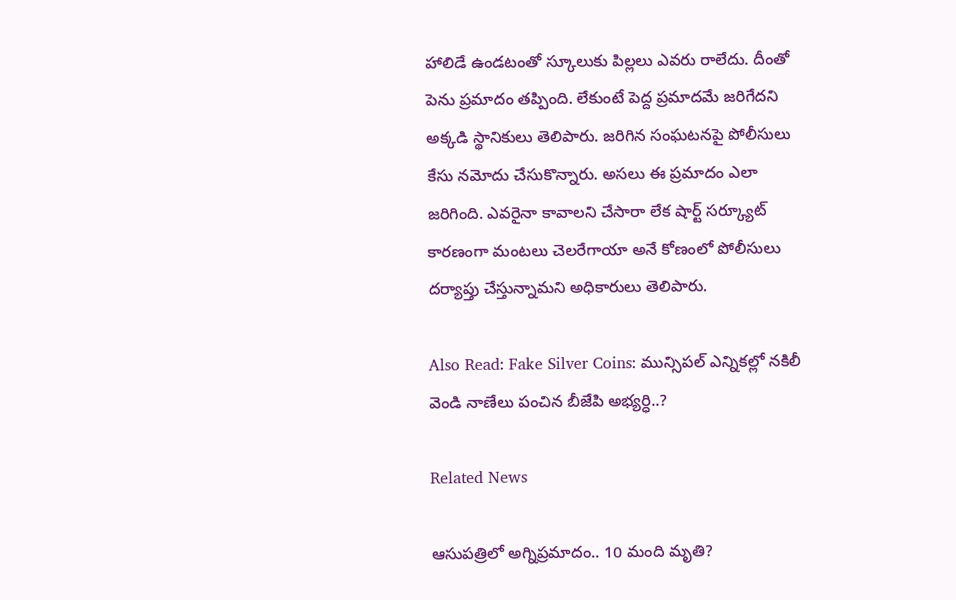హాలిడే ఉండటంతో స్కూలుకు పిల్లలు ఎవరు రాలేదు. దీంతో పెను ప్రమాదం తప్పింది. లేకుంటే పెద్ద ప్రమాదమే జరిగేదని అక్కడి స్థానికులు తెలిపారు. జరిగిన సంఘటనపై పోలీసులు కేసు నమోదు చేసుకొన్నారు. అసలు ఈ ప్రమాదం ఎలా జరిగింది. ఎవరైనా కావాలని చేసారా లేక షార్ట్ సర్క్యూట్ కారణంగా మంటలు చెలరేగాయా అనే కోణంలో పోలీసులు దర్యాప్తు చేస్తున్నామని అధికారులు తెలిపారు.

Also Read: Fake Silver Coins: మున్సిపల్ ఎన్నికల్లో నకిలీ వెండి నాణేలు పంచిన బీజేపి అభ్యర్ధి..?

Related News

ఆసుపత్రిలో అగ్నిప్రమాదం.. 10 మంది మృతి?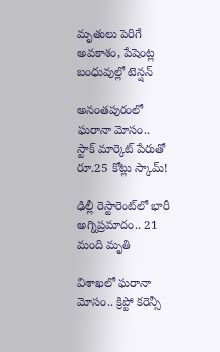మృతులు పెరిగే అవకాశం, పేషెంట్ల బంధువుల్లో టెన్షన్

అనంతపురంలో ఘరానా మోసం.. స్టాక్ మార్కెట్ పేరుతో రూ.25 కోట్లు స్కామ్!

ఢిల్లీ రెస్టారెంట్‌లో భారీ అగ్నిప్రమాదం.. 21 మంది మృతి

విశాఖలో ఘరానా మోసం.. క్రిప్టో కరెన్సీ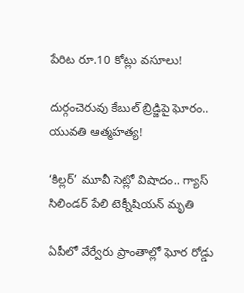పేరిట రూ.10 కోట్లు వసూలు!

దుర్గంచెరువు కేబుల్ బ్రిడ్జిపై ఘోరం.. యువతి ఆత్మహత్య!

‘కిల్లర్’ మూవీ సెట్లో విషాదం.. గ్యాస్ సిలిండర్ పేలి టెక్నీషియన్ మృతి

ఏపీలో వేర్వేరు ప్రాంతాల్లో ఘోర రోడ్డు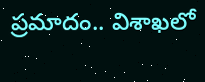ప్రమాదం.. విశాఖలో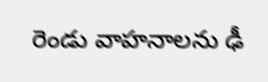రెండు వాహనాలను ఢీ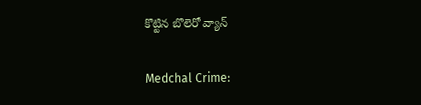కొట్టిన బొలెరో వ్యాన్

Medchal Crime: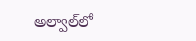అల్వాల్‌లో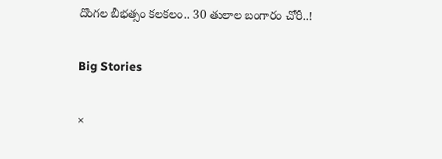దొంగల బీభత్సం కలకలం.. 30 తులాల బంగారం చోరీ..!

Big Stories

×